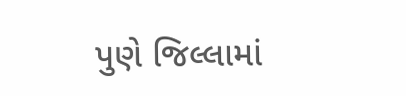પુણે જિલ્લામાં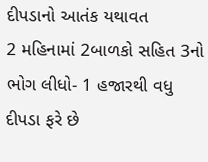દીપડાનો આતંક યથાવત
2 મહિનામાં 2બાળકો સહિત 3નો ભોગ લીધો- 1 હજારથી વધુ દીપડા ફરે છે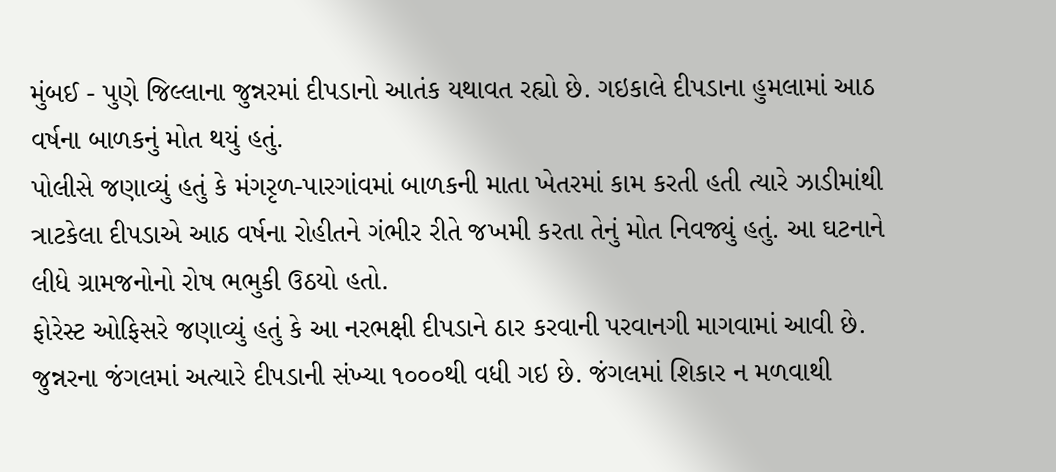મુંબઈ - પુણે જિલ્લાના જુન્નરમાં દીપડાનો આતંક યથાવત રહ્યો છે. ગઇકાલે દીપડાના હુમલામાં આઠ વર્ષના બાળકનું મોત થયું હતું.
પોલીસે જણાવ્યું હતું કે મંગરૃળ-પારગાંવમાં બાળકની માતા ખેતરમાં કામ કરતી હતી ત્યારે ઝાડીમાંથી ત્રાટકેલા દીપડાએ આઠ વર્ષના રોહીતને ગંભીર રીતે જખમી કરતા તેનું મોત નિવજ્યું હતું. આ ઘટનાને લીધે ગ્રામજનોનો રોષ ભભુકી ઉઠયો હતો.
ફોરેસ્ટ ઓફિસરે જણાવ્યું હતું કે આ નરભક્ષી દીપડાને ઠાર કરવાની પરવાનગી માગવામાં આવી છે.
જુન્નરના જંગલમાં અત્યારે દીપડાની સંખ્યા ૧૦૦૦થી વધી ગઇ છે. જંગલમાં શિકાર ન મળવાથી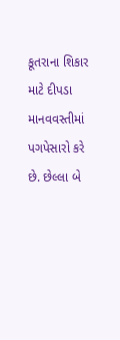કૂતરાના શિકાર માટે દીપડા માનવવસ્તીમાં પગપેસારો કરે છે. છેલ્લા બે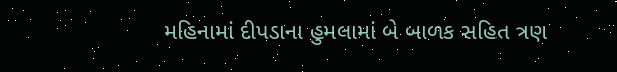મહિનામાં દીપડાના હુમલામાં બે બાળક સહિત ત્રણ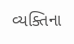વ્યક્તિના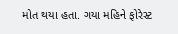મોત થયા હતા. ગયા મહિને ફોરેસ્ટ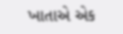ખાતાએ એક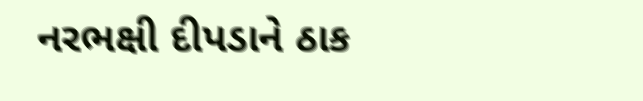નરભક્ષી દીપડાને ઠાક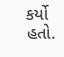કર્યો હતો.